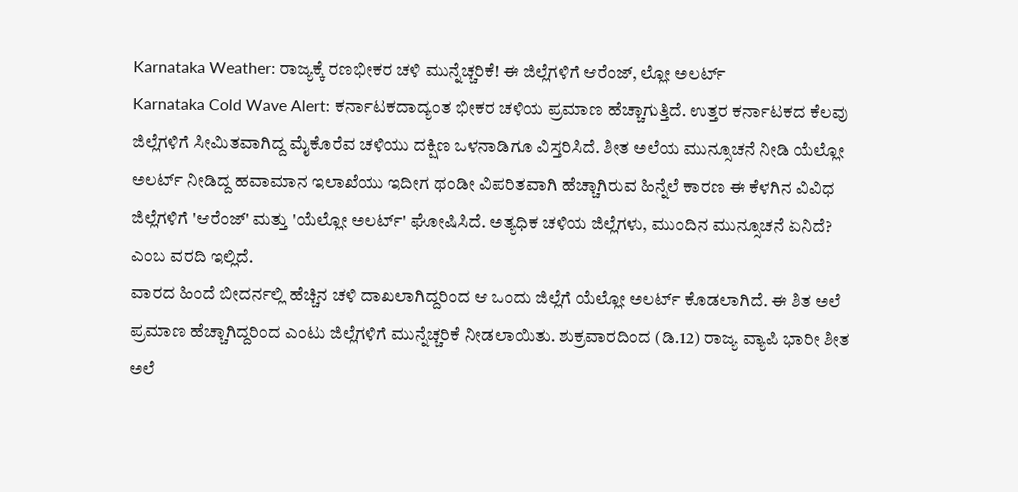Karnataka Weather: ರಾಜ್ಯಕ್ಕೆ ರಣಭೀಕರ ಚಳಿ ಮುನ್ನೆಚ್ಚರಿಕೆ! ಈ ಜಿಲ್ಲೆಗಳಿಗೆ ಆರೆಂಜ್, ಲ್ಲೋ ಅಲರ್ಟ್
Karnataka Cold Wave Alert: ಕರ್ನಾಟಕದಾದ್ಯಂತ ಭೀಕರ ಚಳಿಯ ಪ್ರಮಾಣ ಹೆಚ್ಚಾಗುತ್ತಿದೆ. ಉತ್ತರ ಕರ್ನಾಟಕದ ಕೆಲವು ಜಿಲ್ಲೆಗಳಿಗೆ ಸೀಮಿತವಾಗಿದ್ದ ಮೈಕೊರೆವ ಚಳಿಯು ದಕ್ಷಿಣ ಒಳನಾಡಿಗೂ ವಿಸ್ತರಿಸಿದೆ. ಶೀತ ಅಲೆಯ ಮುನ್ಸೂಚನೆ ನೀಡಿ ಯೆಲ್ಲೋ ಅಲರ್ಟ್ ನೀಡಿದ್ದ ಹವಾಮಾನ ಇಲಾಖೆಯು ಇದೀಗ ಥಂಡೀ ವಿಪರಿತವಾಗಿ ಹೆಚ್ಚಾಗಿರುವ ಹಿನ್ನೆಲೆ ಕಾರಣ ಈ ಕೆಳಗಿನ ವಿವಿಧ ಜಿಲ್ಲೆಗಳಿಗೆ 'ಆರೆಂಜ್' ಮತ್ತು 'ಯೆಲ್ಲೋ ಅಲರ್ಟ್' ಘೋಷಿಸಿದೆ. ಅತ್ಯಧಿಕ ಚಳಿಯ ಜಿಲ್ಲೆಗಳು, ಮುಂದಿನ ಮುನ್ಸೂಚನೆ ಏನಿದೆ? ಎಂಬ ವರದಿ ಇಲ್ಲಿದೆ.
ವಾರದ ಹಿಂದೆ ಬೀದರ್ನಲ್ಲಿ ಹೆಚ್ಚಿನ ಚಳಿ ದಾಖಲಾಗಿದ್ದರಿಂದ ಆ ಒಂದು ಜಿಲ್ಲೆಗೆ ಯೆಲ್ಲೋ ಅಲರ್ಟ್ ಕೊಡಲಾಗಿದೆ. ಈ ಶಿತ ಅಲೆ ಪ್ರಮಾಣ ಹೆಚ್ಚಾಗಿದ್ದರಿಂದ ಎಂಟು ಜಿಲ್ಲೆಗಳಿಗೆ ಮುನ್ನೆಚ್ಚರಿಕೆ ನೀಡಲಾಯಿತು. ಶುಕ್ರವಾರದಿಂದ (ಡಿ.12) ರಾಜ್ಯ ವ್ಯಾಪಿ ಭಾರೀ ಶೀತ ಅಲೆ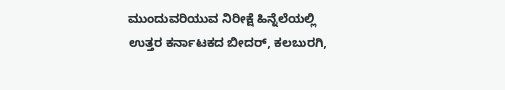ಮುಂದುವರಿಯುವ ನಿರೀಕ್ಷೆ ಹಿನ್ನೆಲೆಯಲ್ಲಿ ಉತ್ತರ ಕರ್ನಾಟಕದ ಬೀದರ್, ಕಲಬುರಗಿ,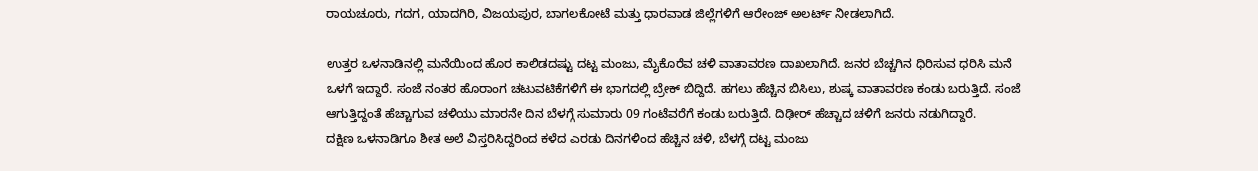ರಾಯಚೂರು, ಗದಗ, ಯಾದಗಿರಿ, ವಿಜಯಪುರ, ಬಾಗಲಕೋಟೆ ಮತ್ತು ಧಾರವಾಡ ಜಿಲ್ಲೆಗಳಿಗೆ ಆರೇಂಜ್ ಅಲರ್ಟ್ ನೀಡಲಾಗಿದೆ.

ಉತ್ತರ ಒಳನಾಡಿನಲ್ಲಿ ಮನೆಯಿಂದ ಹೊರ ಕಾಲಿಡದಷ್ಟು ದಟ್ಟ ಮಂಜು, ಮೈಕೊರೆವ ಚಳಿ ವಾತಾವರಣ ದಾಖಲಾಗಿದೆ. ಜನರ ಬೆಚ್ಚಗಿನ ಧಿರಿಸುವ ಧರಿಸಿ ಮನೆ ಒಳಗೆ ಇದ್ದಾರೆ. ಸಂಜೆ ನಂತರ ಹೊರಾಂಗ ಚಟುವಟಿಕೆಗಳಿಗೆ ಈ ಭಾಗದಲ್ಲಿ ಬ್ರೇಕ್ ಬಿದ್ದಿದೆ. ಹಗಲು ಹೆಚ್ಚಿನ ಬಿಸಿಲು, ಶುಷ್ಕ ವಾತಾವರಣ ಕಂಡು ಬರುತ್ತಿದೆ. ಸಂಜೆ ಆಗುತ್ತಿದ್ದಂತೆ ಹೆಚ್ಚಾಗುವ ಚಳಿಯು ಮಾರನೇ ದಿನ ಬೆಳಗ್ಗೆ ಸುಮಾರು 09 ಗಂಟೆವರೆಗೆ ಕಂಡು ಬರುತ್ತಿದೆ. ದಿಢೀರ್ ಹೆಚ್ಚಾದ ಚಳಿಗೆ ಜನರು ನಡುಗಿದ್ದಾರೆ.
ದಕ್ಷಿಣ ಒಳನಾಡಿಗೂ ಶೀತ ಅಲೆ ವಿಸ್ತರಿಸಿದ್ದರಿಂದ ಕಳೆದ ಎರಡು ದಿನಗಳಿಂದ ಹೆಚ್ಚಿನ ಚಳಿ, ಬೆಳಗ್ಗೆ ದಟ್ಟ ಮಂಜು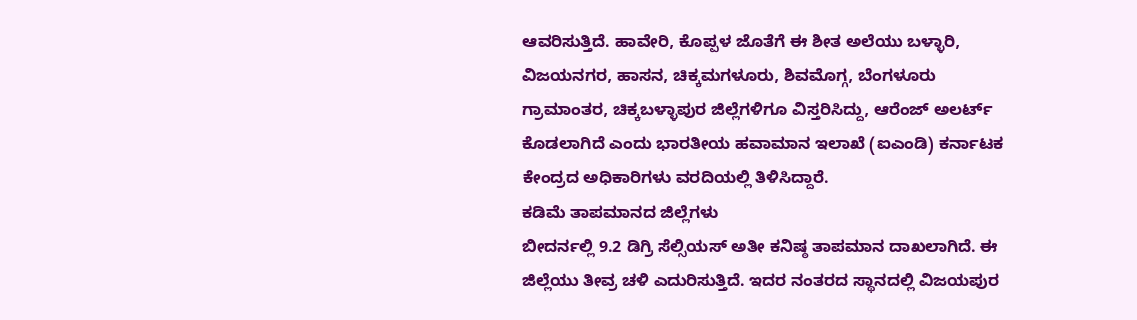ಆವರಿಸುತ್ತಿದೆ. ಹಾವೇರಿ, ಕೊಪ್ಪಳ ಜೊತೆಗೆ ಈ ಶೀತ ಅಲೆಯು ಬಳ್ಳಾರಿ, ವಿಜಯನಗರ, ಹಾಸನ, ಚಿಕ್ಕಮಗಳೂರು, ಶಿವಮೊಗ್ಗ, ಬೆಂಗಳೂರು ಗ್ರಾಮಾಂತರ, ಚಿಕ್ಕಬಳ್ಳಾಪುರ ಜಿಲ್ಲೆಗಳಿಗೂ ವಿಸ್ತರಿಸಿದ್ದು, ಆರೆಂಜ್ ಅಲರ್ಟ್ ಕೊಡಲಾಗಿದೆ ಎಂದು ಭಾರತೀಯ ಹವಾಮಾನ ಇಲಾಖೆ (ಐಎಂಡಿ) ಕರ್ನಾಟಕ ಕೇಂದ್ರದ ಅಧಿಕಾರಿಗಳು ವರದಿಯಲ್ಲಿ ತಿಳಿಸಿದ್ದಾರೆ.
ಕಡಿಮೆ ತಾಪಮಾನದ ಜಿಲ್ಲೆಗಳು
ಬೀದರ್ನಲ್ಲಿ 9.2 ಡಿಗ್ರಿ ಸೆಲ್ಸಿಯಸ್ ಅತೀ ಕನಿಷ್ಠ ತಾಪಮಾನ ದಾಖಲಾಗಿದೆ. ಈ ಜಿಲ್ಲೆಯು ತೀವ್ರ ಚಳಿ ಎದುರಿಸುತ್ತಿದೆ. ಇದರ ನಂತರದ ಸ್ಥಾನದಲ್ಲಿ ವಿಜಯಪುರ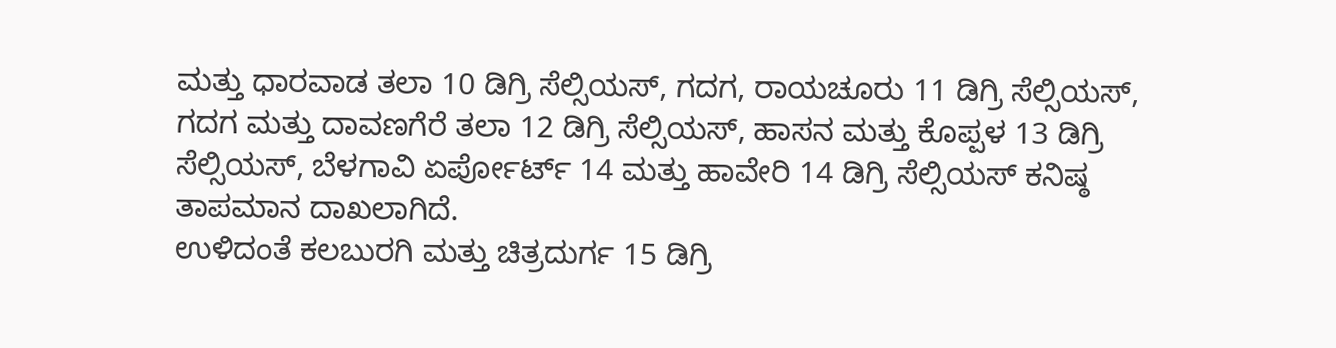ಮತ್ತು ಧಾರವಾಡ ತಲಾ 10 ಡಿಗ್ರಿ ಸೆಲ್ಸಿಯಸ್, ಗದಗ, ರಾಯಚೂರು 11 ಡಿಗ್ರಿ ಸೆಲ್ಸಿಯಸ್, ಗದಗ ಮತ್ತು ದಾವಣಗೆರೆ ತಲಾ 12 ಡಿಗ್ರಿ ಸೆಲ್ಸಿಯಸ್, ಹಾಸನ ಮತ್ತು ಕೊಪ್ಪಳ 13 ಡಿಗ್ರಿ ಸೆಲ್ಸಿಯಸ್, ಬೆಳಗಾವಿ ಏರ್ಪೋರ್ಟ್ 14 ಮತ್ತು ಹಾವೇರಿ 14 ಡಿಗ್ರಿ ಸೆಲ್ಸಿಯಸ್ ಕನಿಷ್ಠ ತಾಪಮಾನ ದಾಖಲಾಗಿದೆ.
ಉಳಿದಂತೆ ಕಲಬುರಗಿ ಮತ್ತು ಚಿತ್ರದುರ್ಗ 15 ಡಿಗ್ರಿ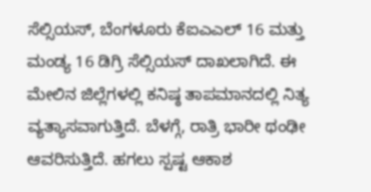ಸೆಲ್ಸಿಯಸ್, ಬೆಂಗಳೂರು ಕೆಐಎಎಲ್ 16 ಮತ್ತು ಮಂಡ್ಯ 16 ಡಿಗ್ರಿ ಸೆಲ್ಸಿಯಸ್ ದಾಖಲಾಗಿದೆ. ಈ ಮೇಲಿನ ಜಿಲ್ಲೆಗಳಲ್ಲಿ ಕನಿಷ್ಠ ತಾಪಮಾನದಲ್ಲಿ ನಿತ್ಯ ವ್ಯತ್ಯಾಸವಾಗುತ್ತಿದೆ. ಬೆಳಗ್ಗೆ, ರಾತ್ರಿ ಭಾರೀ ಥಂಢೀ ಆವರಿಸುತ್ತಿದೆ. ಹಗಲು ಸ್ಪಷ್ಟ ಆಕಾಶ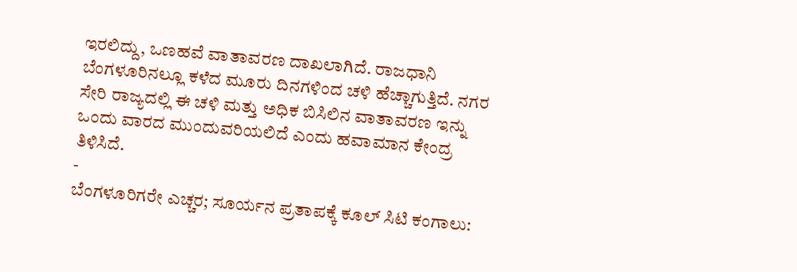ಇರಲಿದ್ದು, ಒಣಹವೆ ವಾತಾವರಣ ದಾಖಲಾಗಿದೆ. ರಾಜಧಾನಿ ಬೆಂಗಳೂರಿನಲ್ಲೂ ಕಳೆದ ಮೂರು ದಿನಗಳಿಂದ ಚಳಿ ಹೆಚ್ಚಾಗುತ್ತಿದೆ. ನಗರ ಸೇರಿ ರಾಜ್ಯದಲ್ಲಿ ಈ ಚಳಿ ಮತ್ತು ಅಧಿಕ ಬಿಸಿಲಿನ ವಾತಾವರಣ ಇನ್ನು ಒಂದು ವಾರದ ಮುಂದುವರಿಯಲಿದೆ ಎಂದು ಹವಾಮಾನ ಕೇಂದ್ರ ತಿಳಿಸಿದೆ.
-
ಬೆಂಗಳೂರಿಗರೇ ಎಚ್ಚರ; ಸೂರ್ಯನ ಪ್ರತಾಪಕ್ಕೆ ಕೂಲ್ ಸಿಟಿ ಕಂಗಾಲು: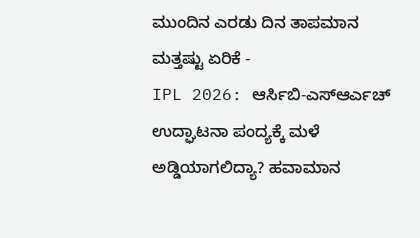ಮುಂದಿನ ಎರಡು ದಿನ ತಾಪಮಾನ ಮತ್ತಷ್ಟು ಏರಿಕೆ -
IPL 2026: ಆರ್ಸಿಬಿ-ಎಸ್ಆರ್ಎಚ್ ಉದ್ಘಾಟನಾ ಪಂದ್ಯಕ್ಕೆ ಮಳೆ ಅಡ್ಡಿಯಾಗಲಿದ್ಯಾ? ಹವಾಮಾನ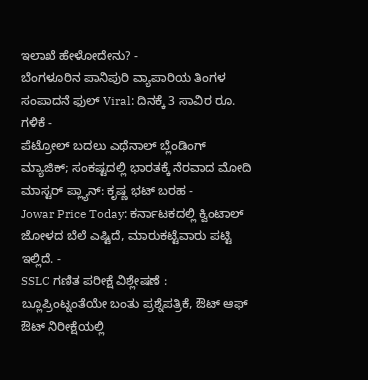ಇಲಾಖೆ ಹೇಳೋದೇನು? -
ಬೆಂಗಳೂರಿನ ಪಾನಿಪುರಿ ವ್ಯಾಪಾರಿಯ ತಿಂಗಳ ಸಂಪಾದನೆ ಫುಲ್ Viral: ದಿನಕ್ಕೆ 3 ಸಾವಿರ ರೂ. ಗಳಿಕೆ -
ಪೆಟ್ರೋಲ್ ಬದಲು ಎಥೆನಾಲ್ ಬ್ಲೆಂಡಿಂಗ್ ಮ್ಯಾಜಿಕ್; ಸಂಕಷ್ಟದಲ್ಲಿ ಭಾರತಕ್ಕೆ ನೆರವಾದ ಮೋದಿ ಮಾಸ್ಟರ್ ಪ್ಲ್ಯಾನ್: ಕೃಷ್ಣ ಭಟ್ ಬರಹ -
Jowar Price Today: ಕರ್ನಾಟಕದಲ್ಲಿ ಕ್ವಿಂಟಾಲ್ ಜೋಳದ ಬೆಲೆ ಎಷ್ಟಿದೆ, ಮಾರುಕಟ್ಟೆವಾರು ಪಟ್ಟಿ ಇಲ್ಲಿದೆ. -
SSLC ಗಣಿತ ಪರೀಕ್ಷೆ ವಿಶ್ಲೇಷಣೆ : ಬ್ಲೂಪ್ರಿಂಟ್ನಂತೆಯೇ ಬಂತು ಪ್ರಶ್ನೆಪತ್ರಿಕೆ, ಔಟ್ ಆಫ್ ಔಟ್ ನಿರೀಕ್ಷೆಯಲ್ಲಿ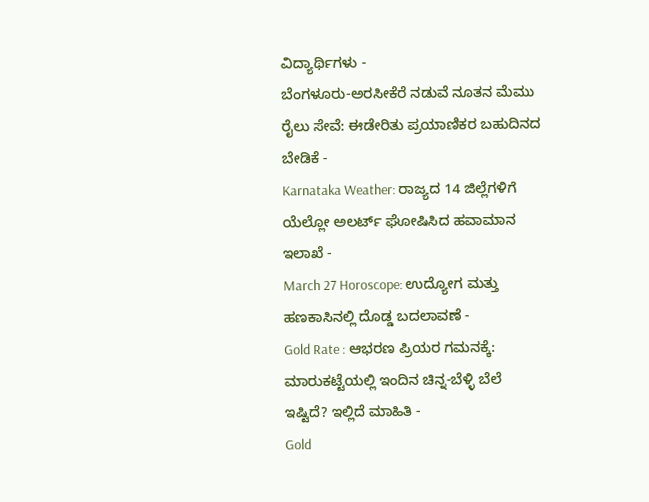ವಿದ್ಯಾರ್ಥಿಗಳು -
ಬೆಂಗಳೂರು-ಅರಸೀಕೆರೆ ನಡುವೆ ನೂತನ ಮೆಮು ರೈಲು ಸೇವೆ: ಈಡೇರಿತು ಪ್ರಯಾಣಿಕರ ಬಹುದಿನದ ಬೇಡಿಕೆ -
Karnataka Weather: ರಾಜ್ಯದ 14 ಜಿಲ್ಲೆಗಳಿಗೆ ಯೆಲ್ಲೋ ಅಲರ್ಟ್ ಘೋಷಿಸಿದ ಹವಾಮಾನ ಇಲಾಖೆ -
March 27 Horoscope: ಉದ್ಯೋಗ ಮತ್ತು ಹಣಕಾಸಿನಲ್ಲಿ ದೊಡ್ಡ ಬದಲಾವಣೆ -
Gold Rate : ಆಭರಣ ಪ್ರಿಯರ ಗಮನಕ್ಕೆ: ಮಾರುಕಟ್ಟೆಯಲ್ಲಿ ಇಂದಿನ ಚಿನ್ನ-ಬೆಳ್ಳಿ ಬೆಲೆ ಇಷ್ಟಿದೆ? ಇಲ್ಲಿದೆ ಮಾಹಿತಿ -
Gold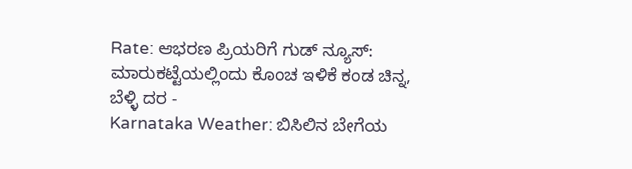Rate: ಆಭರಣ ಪ್ರಿಯರಿಗೆ ಗುಡ್ ನ್ಯೂಸ್: ಮಾರುಕಟ್ಟೆಯಲ್ಲಿಂದು ಕೊಂಚ ಇಳಿಕೆ ಕಂಡ ಚಿನ್ನ, ಬೆಳ್ಳಿ ದರ -
Karnataka Weather: ಬಿಸಿಲಿನ ಬೇಗೆಯ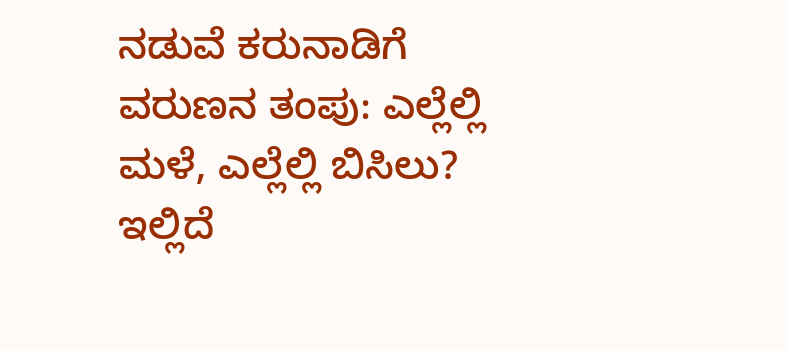ನಡುವೆ ಕರುನಾಡಿಗೆ ವರುಣನ ತಂಪು: ಎಲ್ಲೆಲ್ಲಿ ಮಳೆ, ಎಲ್ಲೆಲ್ಲಿ ಬಿಸಿಲು? ಇಲ್ಲಿದೆ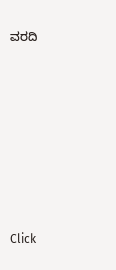ವರದಿ












Click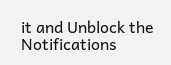it and Unblock the Notifications